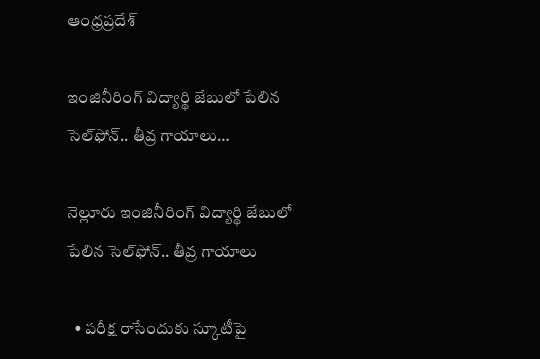ఆంధ్రప్రదేశ్

ఇంజినీరింగ్ విద్యార్థి జేబులో పేలిన సెల్‌ఫోన్.. తీవ్ర గాయాలు…

నెల్లూరు ఇంజినీరింగ్ విద్యార్థి జేబులో పేలిన సెల్‌ఫోన్.. తీవ్ర గాయాలు

  • పరీక్ష రాసేందుకు స్కూటీపై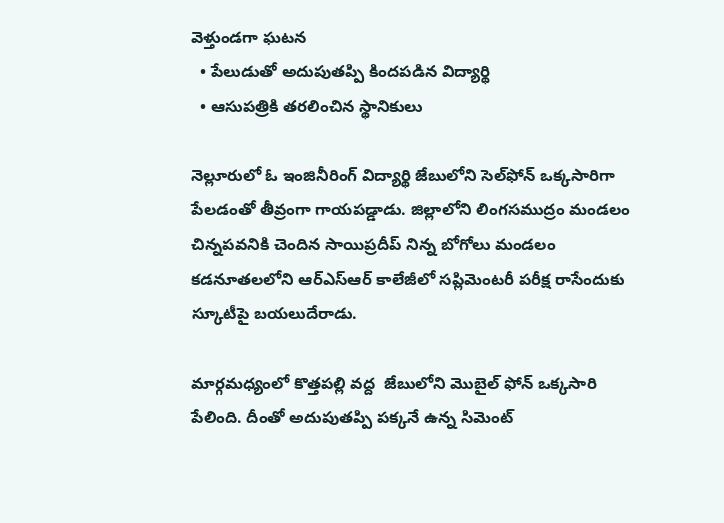వెళ్తుండగా ఘటన
  • పేలుడుతో అదుపుతప్పి కిందపడిన విద్యార్థి
  • ఆసుపత్రికి తరలించిన స్థానికులు

నెల్లూరులో ఓ ఇంజినీరింగ్ విద్యార్థి జేబులోని సెల్‌ఫోన్ ఒక్కసారిగా పేలడంతో తీవ్రంగా గాయపడ్డాడు. జిల్లాలోని లింగసముద్రం మండలం చిన్నపవనికి చెందిన సాయిప్రదీప్ నిన్న బోగోలు మండలం కడనూతలలోని ఆర్ఎస్ఆర్ కాలేజీలో సప్లిమెంటరీ పరీక్ష రాసేందుకు స్కూటీపై బయలుదేరాడు.

మార్గమధ్యంలో కొత్తపల్లి వద్ద  జేబులోని మొబైల్ ఫోన్ ఒక్కసారి పేలింది. దీంతో అదుపుతప్పి పక్కనే ఉన్న సిమెంట్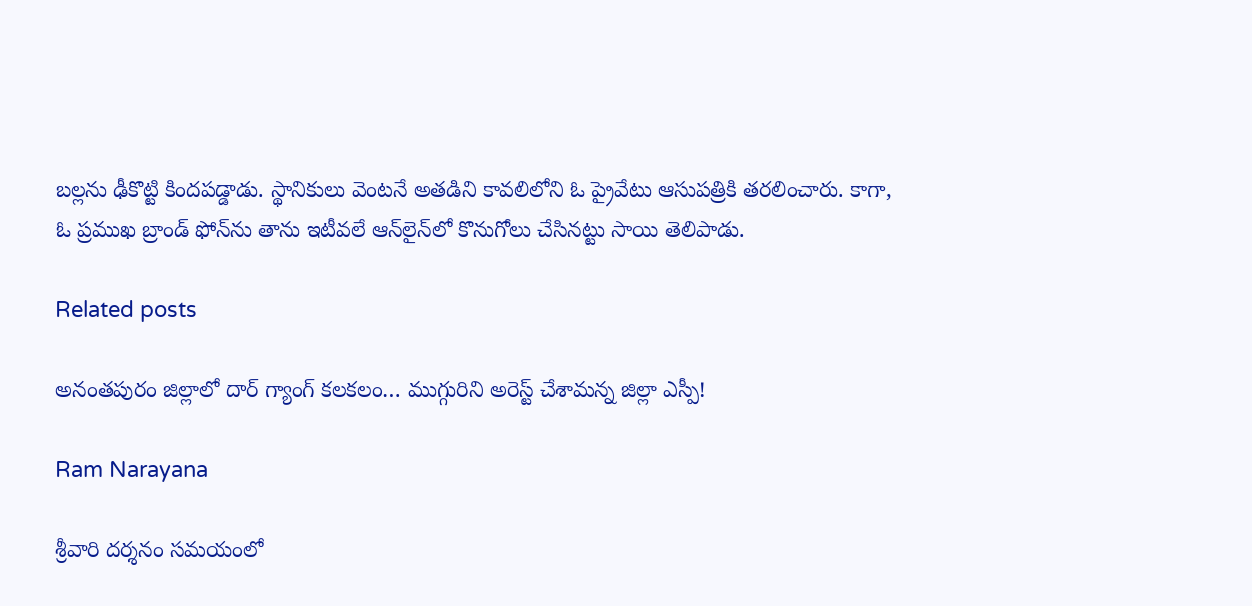బల్లను ఢీకొట్టి కిందపడ్డాడు. స్థానికులు వెంటనే అతడిని కావలిలోని ఓ ప్రైవేటు ఆసుపత్రికి తరలించారు. కాగా, ఓ ప్రముఖ బ్రాండ్‌ ఫోన్‌ను తాను ఇటీవలే ఆన్‌లైన్‌లో కొనుగోలు చేసినట్టు సాయి తెలిపాడు.

Related posts

అనంతపురం జిల్లాలో దార్ గ్యాంగ్ కలకలం… ముగ్గురిని అరెస్ట్ చేశామన్న జిల్లా ఎస్పీ!

Ram Narayana

శ్రీవారి దర్శనం సమయంలో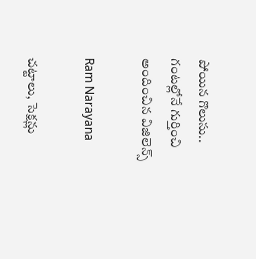పోయిన గొలుసు.. గంటల్లోనే గుర్తించి అందించిన విజిలెన్స్

Ram Narayana

చట్టాలు, సెక్షన్లు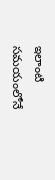ఇలాంటి సమయంలోనే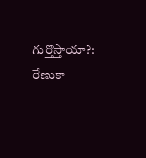గుర్తొస్తాయా?: రేణుకా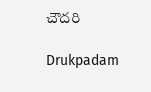చౌదరి

Drukpadam